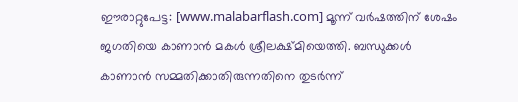ഈരാറ്റുപേട്ട: [www.malabarflash.com] മൂന്ന് വർഷത്തിന് ശേഷം ജഗതിയെ കാണാൻ മകൾ ശ്രീലക്ഷ്മിയെത്തി. ബന്ധുക്കൾ കാണാൻ സമ്മതിക്കാതിരുന്നതിനെ തുടർന്ന്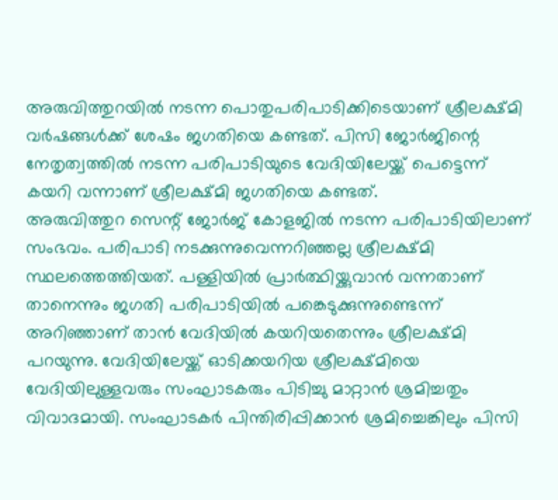അരുവിത്തുറയിൽ നടന്ന പൊതുപരിപാടിക്കിടെയാണ് ശ്രീലക്ഷ്മി വർഷങ്ങൾക്ക് ശേഷം ജഗതിയെ കണ്ടത്. പിസി ജോർജിന്റെ നേതൃത്വത്തിൽ നടന്ന പരിപാടിയുടെ വേദിയിലേയ്ക്ക് പെട്ടെന്ന് കയറി വന്നാണ് ശ്രീലക്ഷ്മി ജഗതിയെ കണ്ടത്.
അരുവിത്തുറ സെന്റ് ജോർജ് കോളജിൽ നടന്ന പരിപാടിയിലാണ് സംഭവം. പരിപാടി നടക്കുന്നുവെന്നറിഞ്ഞല്ല ശ്രീലക്ഷ്മി സ്ഥലത്തെത്തിയത്. പള്ളിയിൽ പ്രാർത്ഥിയ്ക്കുവാൻ വന്നതാണ് താനെന്നും ജഗതി പരിപാടിയിൽ പങ്കെടുക്കുന്നുണ്ടെന്ന് അറിഞ്ഞാണ് താൻ വേദിയിൽ കയറിയതെന്നും ശ്രീലക്ഷ്മി പറയുന്നു. വേദിയിലേയ്ക്ക് ഓടിക്കയറിയ ശ്രീലക്ഷ്മിയെ വേദിയിലുള്ളവരും സംഘാടകരും പിടിച്ചു മാറ്റാൻ ശ്രമിച്ചതും വിവാദമായി. സംഘാടകർ പിന്തിരിപ്പിക്കാൻ ശ്രമിച്ചെങ്കിലും പിസി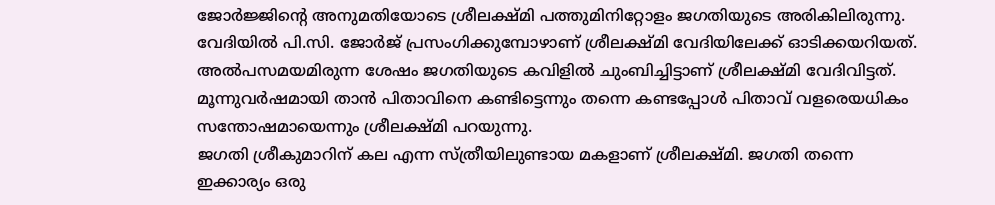ജോർജ്ജിന്റെ അനുമതിയോടെ ശ്രീലക്ഷ്മി പത്തുമിനിറ്റോളം ജഗതിയുടെ അരികിലിരുന്നു.
വേദിയിൽ പി.സി. ജോർജ് പ്രസംഗിക്കുമ്പോഴാണ് ശ്രീലക്ഷ്മി വേദിയിലേക്ക് ഓടിക്കയറിയത്. അൽപസമയമിരുന്ന ശേഷം ജഗതിയുടെ കവിളിൽ ചുംബിച്ചിട്ടാണ് ശ്രീലക്ഷ്മി വേദിവിട്ടത്. മൂന്നുവർഷമായി താൻ പിതാവിനെ കണ്ടിട്ടെന്നും തന്നെ കണ്ടപ്പോൾ പിതാവ് വളരെയധികം സന്തോഷമായെന്നും ശ്രീലക്ഷ്മി പറയുന്നു.
ജഗതി ശ്രീകുമാറിന് കല എന്ന സ്ത്രീയിലുണ്ടായ മകളാണ് ശ്രീലക്ഷ്മി. ജഗതി തന്നെ ഇക്കാര്യം ഒരു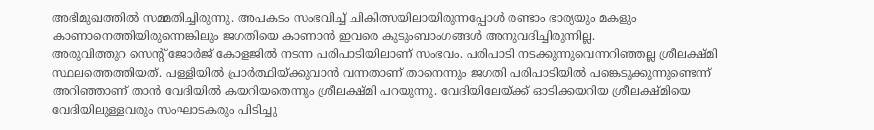അഭിമുഖത്തിൽ സമ്മതിച്ചിരുന്നു. അപകടം സംഭവിച്ച് ചികിത്സയിലായിരുന്നപ്പോൾ രണ്ടാം ഭാര്യയും മകളും കാണാനെത്തിയിരുന്നെങ്കിലും ജഗതിയെ കാണാൻ ഇവരെ കുടുംബാംഗങ്ങൾ അനുവദിച്ചിരുന്നില്ല.
അരുവിത്തുറ സെന്റ് ജോർജ് കോളജിൽ നടന്ന പരിപാടിയിലാണ് സംഭവം. പരിപാടി നടക്കുന്നുവെന്നറിഞ്ഞല്ല ശ്രീലക്ഷ്മി സ്ഥലത്തെത്തിയത്. പള്ളിയിൽ പ്രാർത്ഥിയ്ക്കുവാൻ വന്നതാണ് താനെന്നും ജഗതി പരിപാടിയിൽ പങ്കെടുക്കുന്നുണ്ടെന്ന് അറിഞ്ഞാണ് താൻ വേദിയിൽ കയറിയതെന്നും ശ്രീലക്ഷ്മി പറയുന്നു. വേദിയിലേയ്ക്ക് ഓടിക്കയറിയ ശ്രീലക്ഷ്മിയെ വേദിയിലുള്ളവരും സംഘാടകരും പിടിച്ചു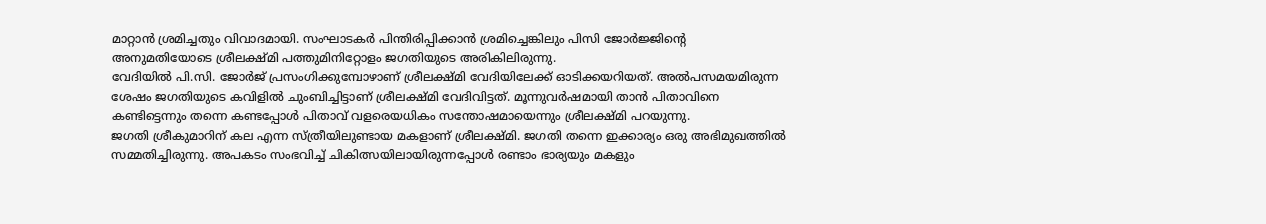മാറ്റാൻ ശ്രമിച്ചതും വിവാദമായി. സംഘാടകർ പിന്തിരിപ്പിക്കാൻ ശ്രമിച്ചെങ്കിലും പിസി ജോർജ്ജിന്റെ അനുമതിയോടെ ശ്രീലക്ഷ്മി പത്തുമിനിറ്റോളം ജഗതിയുടെ അരികിലിരുന്നു.
വേദിയിൽ പി.സി. ജോർജ് പ്രസംഗിക്കുമ്പോഴാണ് ശ്രീലക്ഷ്മി വേദിയിലേക്ക് ഓടിക്കയറിയത്. അൽപസമയമിരുന്ന ശേഷം ജഗതിയുടെ കവിളിൽ ചുംബിച്ചിട്ടാണ് ശ്രീലക്ഷ്മി വേദിവിട്ടത്. മൂന്നുവർഷമായി താൻ പിതാവിനെ കണ്ടിട്ടെന്നും തന്നെ കണ്ടപ്പോൾ പിതാവ് വളരെയധികം സന്തോഷമായെന്നും ശ്രീലക്ഷ്മി പറയുന്നു.
ജഗതി ശ്രീകുമാറിന് കല എന്ന സ്ത്രീയിലുണ്ടായ മകളാണ് ശ്രീലക്ഷ്മി. ജഗതി തന്നെ ഇക്കാര്യം ഒരു അഭിമുഖത്തിൽ സമ്മതിച്ചിരുന്നു. അപകടം സംഭവിച്ച് ചികിത്സയിലായിരുന്നപ്പോൾ രണ്ടാം ഭാര്യയും മകളും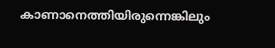കാണാനെത്തിയിരുന്നെങ്കിലും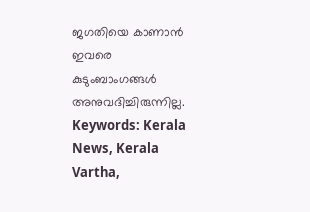ജഗതിയെ കാണാൻ ഇവരെ കുടുംബാംഗങ്ങൾ അനുവദിച്ചിരുന്നില്ല.
Keywords: Kerala News, Kerala Vartha,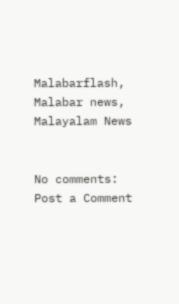Malabarflash, Malabar news, Malayalam News


No comments:
Post a Comment